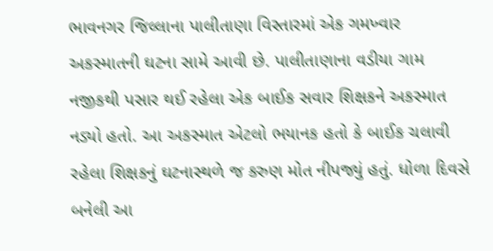ભાવનગર જિલ્લાના પાલીતાણા વિસ્તારમાં એક ગમખ્વાર અકસ્માતની ઘટના સામે આવી છે. પાલીતાણાના વડીયા ગામ નજીકથી પસાર થઈ રહેલા એક બાઈક સવાર શિક્ષકને અકસ્માત નડ્યો હતો. આ અકસ્માત એટલો ભયાનક હતો કે બાઈક ચલાવી રહેલા શિક્ષકનું ઘટનાસ્થળે જ કરુણ મોત નીપજ્યું હતું. ધોળા દિવસે બનેલી આ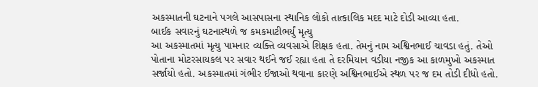અકસ્માતની ઘટનાને પગલે આસપાસના સ્થાનિક લોકો તાત્કાલિક મદદ માટે દોડી આવ્યા હતા.
બાઈક સવારનું ઘટનાસ્થળે જ કમકમાટીભર્યું મૃત્યુ
આ અકસ્માતમાં મૃત્યુ પામનાર વ્યક્તિ વ્યવસાએ શિક્ષક હતા. તેમનું નામ અશ્વિનભાઈ ચાવડા હતું. તેઓ પોતાના મોટરસાયકલ પર સવાર થઈને જઈ રહ્યા હતા તે દરમિયાન વડીયા નજીક આ કાળમુખો અકસ્માત સર્જાયો હતો. અકસ્માતમાં ગંભીર ઈજાઓ થવાના કારણે અશ્વિનભાઈએ સ્થળ પર જ દમ તોડી દીધો હતો.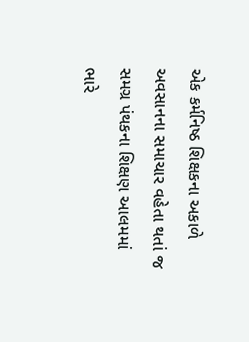એક કર્મનિષ્ઠ શિક્ષકના અકાળે અવસાનના સમાચાર વહેતા થતાં જ સમગ્ર પંથકના શિક્ષણ આલમમાં ભારે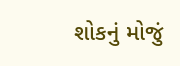શોકનું મોજું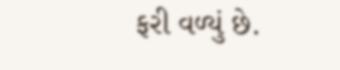ફરી વળ્યું છે.